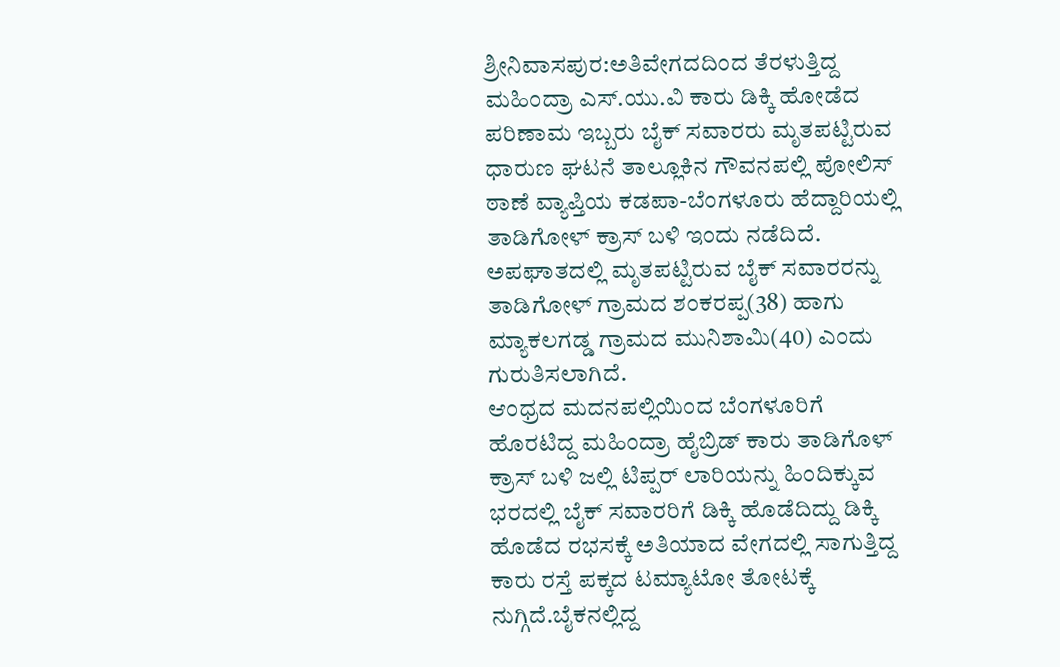ಶ್ರೀನಿವಾಸಪುರ:ಅತಿವೇಗದದಿಂದ ತೆರಳುತ್ತಿದ್ದ ಮಹಿಂದ್ರಾ ಎಸ್.ಯು.ವಿ ಕಾರು ಡಿಕ್ಕಿ ಹೋಡೆದ ಪರಿಣಾಮ ಇಬ್ಬರು ಬೈಕ್ ಸವಾರರು ಮೃತಪಟ್ಟಿರುವ ಧಾರುಣ ಘಟನೆ ತಾಲ್ಲೂಕಿನ ಗೌವನಪಲ್ಲಿ ಪೋಲಿಸ್ ಠಾಣೆ ವ್ಯಾಪ್ತಿಯ ಕಡಪಾ-ಬೆಂಗಳೂರು ಹೆದ್ದಾರಿಯಲ್ಲಿ ತಾಡಿಗೋಳ್ ಕ್ರಾಸ್ ಬಳಿ ಇಂದು ನಡೆದಿದೆ.
ಅಪಘಾತದಲ್ಲಿ ಮೃತಪಟ್ಟಿರುವ ಬೈಕ್ ಸವಾರರನ್ನು ತಾಡಿಗೋಳ್ ಗ್ರಾಮದ ಶಂಕರಪ್ಪ(38) ಹಾಗು ಮ್ಯಾಕಲಗಡ್ಡ ಗ್ರಾಮದ ಮುನಿಶಾಮಿ(40) ಎಂದು ಗುರುತಿಸಲಾಗಿದೆ.
ಆಂಧ್ರದ ಮದನಪಲ್ಲಿಯಿಂದ ಬೆಂಗಳೂರಿಗೆ ಹೊರಟಿದ್ದ ಮಹಿಂದ್ರಾ ಹೈಬ್ರಿಡ್ ಕಾರು ತಾಡಿಗೊಳ್ ಕ್ರಾಸ್ ಬಳಿ ಜಲ್ಲಿ ಟಿಪ್ಪರ್ ಲಾರಿಯನ್ನು ಹಿಂದಿಕ್ಕುವ ಭರದಲ್ಲಿ ಬೈಕ್ ಸವಾರರಿಗೆ ಡಿಕ್ಕಿ ಹೊಡೆದಿದ್ದು ಡಿಕ್ಕಿ ಹೊಡೆದ ರಭಸಕ್ಕೆ ಅತಿಯಾದ ವೇಗದಲ್ಲಿ ಸಾಗುತ್ತಿದ್ದ ಕಾರು ರಸ್ತೆ ಪಕ್ಕದ ಟಮ್ಯಾಟೋ ತೋಟಕ್ಕೆ ನುಗ್ಗಿದೆ.ಬೈಕನಲ್ಲಿದ್ದ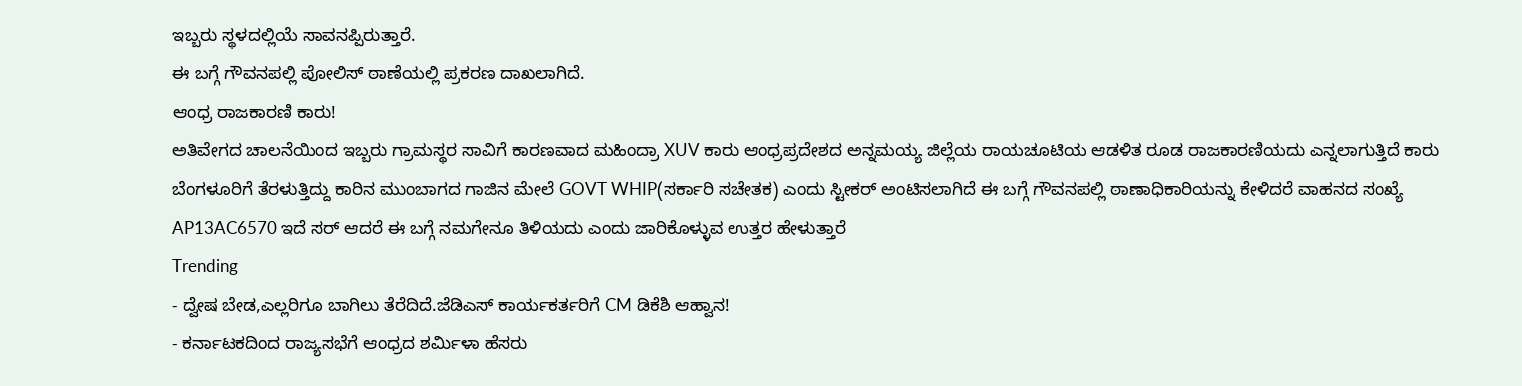ಇಬ್ಬರು ಸ್ಥಳದಲ್ಲಿಯೆ ಸಾವನಪ್ಪಿರುತ್ತಾರೆ.
ಈ ಬಗ್ಗೆ ಗೌವನಪಲ್ಲಿ ಪೋಲಿಸ್ ಠಾಣೆಯಲ್ಲಿ ಪ್ರಕರಣ ದಾಖಲಾಗಿದೆ.
ಆಂಧ್ರ ರಾಜಕಾರಣಿ ಕಾರು!
ಅತಿವೇಗದ ಚಾಲನೆಯಿಂದ ಇಬ್ಬರು ಗ್ರಾಮಸ್ಥರ ಸಾವಿಗೆ ಕಾರಣವಾದ ಮಹಿಂದ್ರಾ XUV ಕಾರು ಆಂಧ್ರಪ್ರದೇಶದ ಅನ್ನಮಯ್ಯ ಜಿಲ್ಲೆಯ ರಾಯಚೂಟಿಯ ಆಡಳಿತ ರೂಡ ರಾಜಕಾರಣಿಯದು ಎನ್ನಲಾಗುತ್ತಿದೆ ಕಾರು ಬೆಂಗಳೂರಿಗೆ ತೆರಳುತ್ತಿದ್ದು ಕಾರಿನ ಮುಂಬಾಗದ ಗಾಜಿನ ಮೇಲೆ GOVT WHIP(ಸರ್ಕಾರಿ ಸಚೇತಕ) ಎಂದು ಸ್ಟೀಕರ್ ಅಂಟಿಸಲಾಗಿದೆ ಈ ಬಗ್ಗೆ ಗೌವನಪಲ್ಲಿ ಠಾಣಾಧಿಕಾರಿಯನ್ನು ಕೇಳಿದರೆ ವಾಹನದ ಸಂಖ್ಯೆ AP13AC6570 ಇದೆ ಸರ್ ಆದರೆ ಈ ಬಗ್ಗೆ ನಮಗೇನೂ ತಿಳಿಯದು ಎಂದು ಜಾರಿಕೊಳ್ಳುವ ಉತ್ತರ ಹೇಳುತ್ತಾರೆ
Trending
- ದ್ವೇಷ ಬೇಡ,ಎಲ್ಲರಿಗೂ ಬಾಗಿಲು ತೆರೆದಿದೆ.ಜೆಡಿಎಸ್ ಕಾರ್ಯಕರ್ತರಿಗೆ CM ಡಿಕೆಶಿ ಆಹ್ವಾನ!
- ಕರ್ನಾಟಕದಿಂದ ರಾಜ್ಯಸಭೆಗೆ ಆಂಧ್ರದ ಶರ್ಮಿಳಾ ಹೆಸರು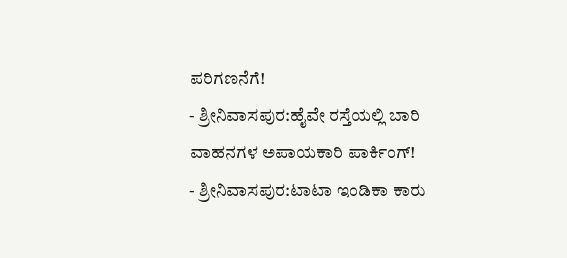ಪರಿಗಣನೆಗೆ!
- ಶ್ರೀನಿವಾಸಪುರ:ಹೈವೇ ರಸ್ತೆಯಲ್ಲಿ ಬಾರಿ ವಾಹನಗಳ ಅಪಾಯಕಾರಿ ಪಾರ್ಕಿಂಗ್!
- ಶ್ರೀನಿವಾಸಪುರ:ಟಾಟಾ ಇಂಡಿಕಾ ಕಾರು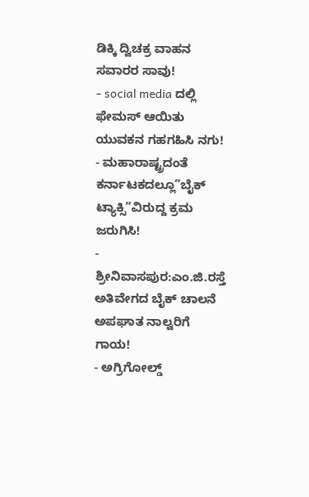ಡಿಕ್ಕಿ ದ್ವಿಚಕ್ರ ವಾಹನ ಸವಾರರ ಸಾವು!
- social media ದಲ್ಲಿ ಫೇಮಸ್ ಆಯಿತು ಯುವಕನ ಗಹಗಹಿಸಿ ನಗು!
- ಮಹಾರಾಷ್ಟ್ರದಂತೆ ಕರ್ನಾಟಕದಲ್ಲೂ”ಬೈಕ್ ಟ್ಯಾಕ್ಸಿ”ವಿರುದ್ದ ಕ್ರಮ ಜರುಗಿಸಿ!
- ಶ್ರೀನಿವಾಸಪುರ:ಎಂ.ಜಿ.ರಸ್ತೆ ಅತಿವೇಗದ ಬೈಕ್ ಚಾಲನೆ ಅಪಘಾತ ನಾಲ್ವರಿಗೆ ಗಾಯ!
- ಅಗ್ರಿಗೋಲ್ಡ್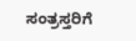ಸಂತ್ರಸ್ತರಿಗೆ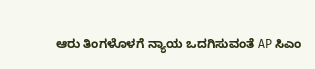ಆರು ತಿಂಗಳೊಳಗೆ ನ್ಯಾಯ ಒದಗಿಸುವಂತೆ AP ಸಿಎಂ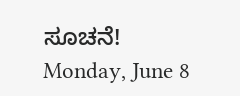ಸೂಚನೆ!
Monday, June 8